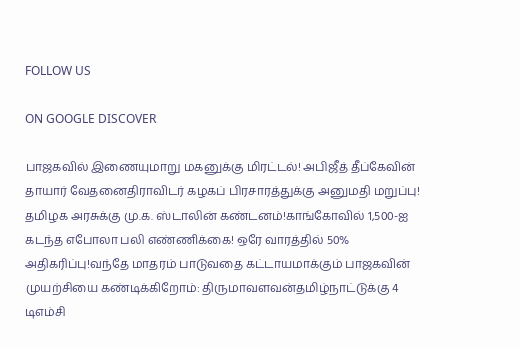FOLLOW US

ON GOOGLE DISCOVER

பாஜகவில் இணையுமாறு மகனுக்கு மிரட்டல்! அபிஜீத் தீப்கேவின் தாயார் வேதனைதிராவிடர் கழகப் பிரசாரத்துக்கு அனுமதி மறுப்பு! தமிழக அரசுக்கு மு.க. ஸ்டாலின் கண்டனம்!காங்கோவில் 1,500-ஐ கடந்த எபோலா பலி எண்ணிக்கை! ஒரே வாரத்தில் 50% அதிகரிப்பு!வந்தே மாதரம் பாடுவதை கட்டாயமாக்கும் பாஜகவின் முயற்சியை கண்டிக்கிறோம்: திருமாவளவன்தமிழ்நாட்டுக்கு 4 டிஎம்சி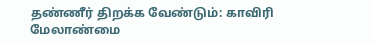தண்ணீர் திறக்க வேண்டும்: காவிரி மேலாண்மை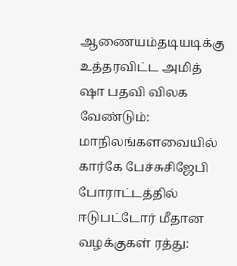ஆணையம்தடியடிக்கு உத்தரவிட்ட அமித் ஷா பதவி விலக வேண்டும்: மாநிலங்களவையில் கார்கே பேச்சுசிஜேபி போராட்டத்தில் ஈடுபட்டோர் மீதான வழக்குகள் ரத்து: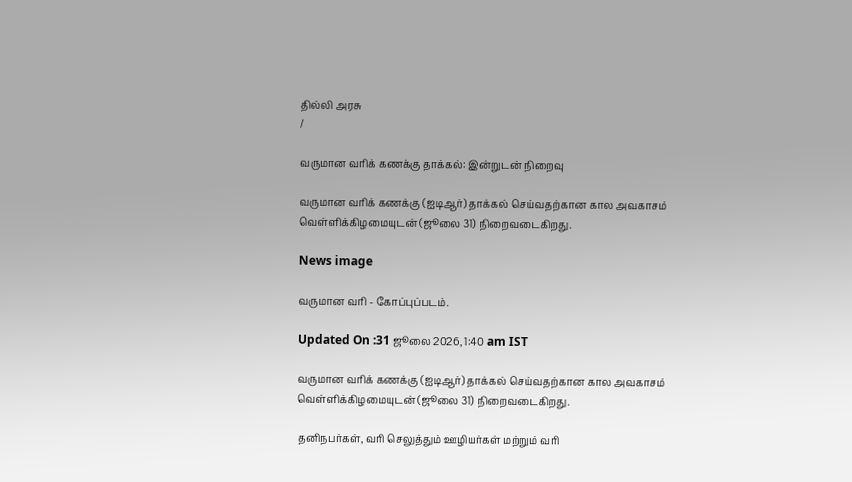தில்லி அரசு
/

வருமான வரிக் கணக்கு தாக்கல்: இன்றுடன் நிறைவு

வருமான வரிக் கணக்கு (ஐடிஆர்) தாக்கல் செய்வதற்கான கால அவகாசம் வெள்ளிக்கிழமையுடன் (ஜூலை 31) நிறைவடைகிறது.

News image

வருமான வரி - கோப்புப்படம்.

Updated On :31 ஜூலை 2026, 1:40 am IST

வருமான வரிக் கணக்கு (ஐடிஆர்) தாக்கல் செய்வதற்கான கால அவகாசம் வெள்ளிக்கிழமையுடன் (ஜூலை 31) நிறைவடைகிறது.

தனிநபர்கள், வரி செலுத்தும் ஊழியர்கள் மற்றும் வரி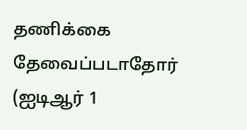தணிக்கை தேவைப்படாதோர் (ஐடிஆர் 1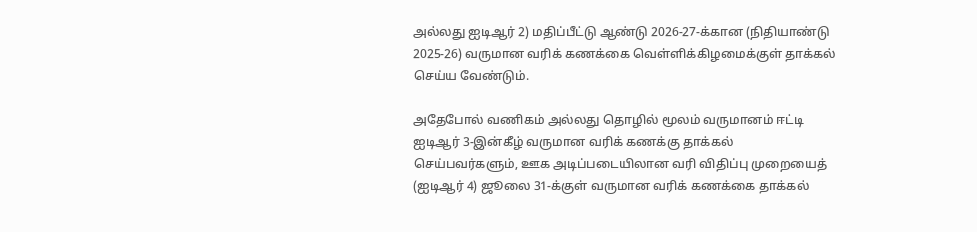அல்லது ஐடிஆர் 2) மதிப்பீட்டு ஆண்டு 2026-27-க்கான (நிதியாண்டு 2025-26) வருமான வரிக் கணக்கை வெள்ளிக்கிழமைக்குள் தாக்கல் செய்ய வேண்டும்.

அதேபோல் வணிகம் அல்லது தொழில் மூலம் வருமானம் ஈட்டி ஐடிஆர் 3-இன்கீழ் வருமான வரிக் கணக்கு தாக்கல் செய்பவர்களும், ஊக அடிப்படையிலான வரி விதிப்பு முறையைத் (ஐடிஆர் 4) ஜூலை 31-க்குள் வருமான வரிக் கணக்கை தாக்கல்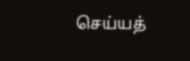செய்யத்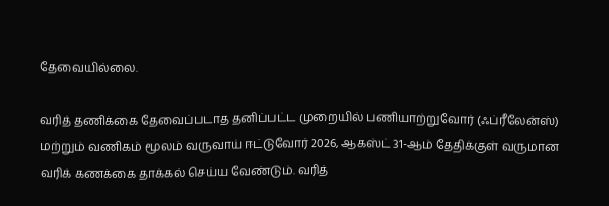தேவையில்லை.

வரித் தணிக்கை தேவைப்படாத தனிப்பட்ட முறையில் பணியாற்றுவோர் (ஃப்ரீலேன்ஸ்) மற்றும் வணிகம் மூலம் வருவாய் ஈட்டுவோர் 2026, ஆகஸ்ட் 31-ஆம் தேதிக்குள் வருமான வரிக் கணக்கை தாக்கல் செய்ய வேண்டும். வரித்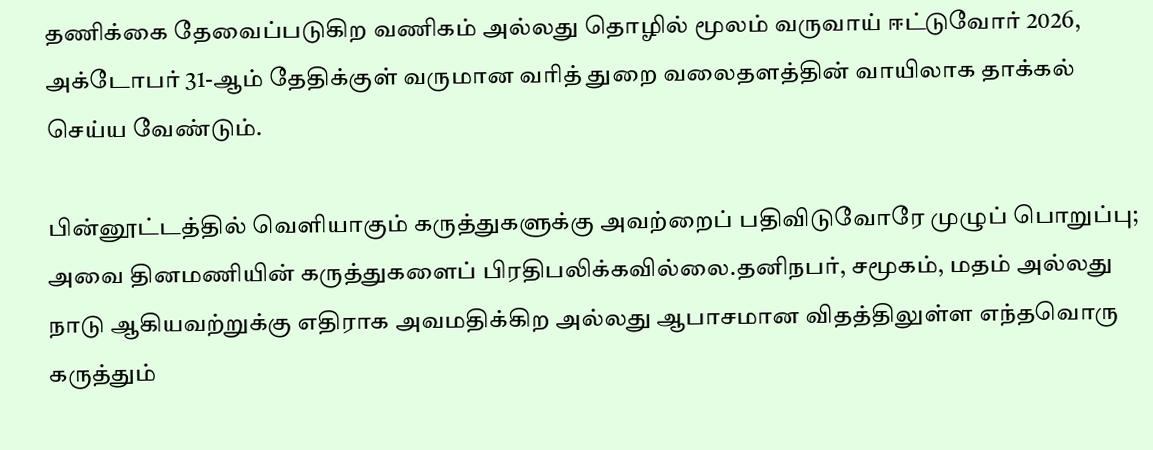தணிக்கை தேவைப்படுகிற வணிகம் அல்லது தொழில் மூலம் வருவாய் ஈட்டுவோர் 2026, அக்டோபர் 31-ஆம் தேதிக்குள் வருமான வரித் துறை வலைதளத்தின் வாயிலாக தாக்கல் செய்ய வேண்டும்.

பின்னூட்டத்தில் வெளியாகும் கருத்துகளுக்கு அவற்றைப் பதிவிடுவோரே முழுப் பொறுப்பு; அவை தினமணியின் கருத்துகளைப் பிரதிபலிக்கவில்லை.தனிநபர், சமூகம், மதம் அல்லது நாடு ஆகியவற்றுக்கு எதிராக அவமதிக்கிற அல்லது ஆபாசமான விதத்திலுள்ள எந்தவொரு கருத்தும்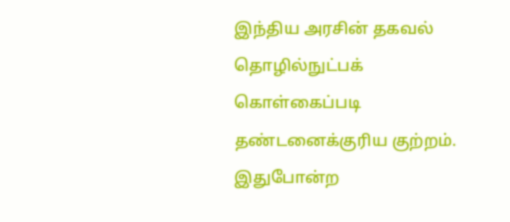இந்திய அரசின் தகவல் தொழில்நுட்பக் கொள்கைப்படி தண்டனைக்குரிய குற்றம். இதுபோன்ற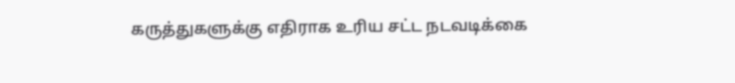கருத்துகளுக்கு எதிராக உரிய சட்ட நடவடிக்கை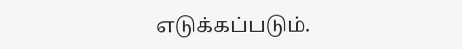எடுக்கப்படும்.